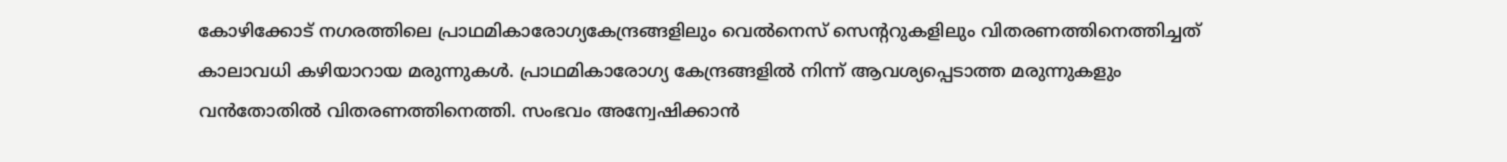കോഴിക്കോട് നഗരത്തിലെ പ്രാഥമികാരോഗ്യകേന്ദ്രങ്ങളിലും വെല്‍നെസ് സെന്‍ററുകളിലും വിതരണത്തിനെത്തിച്ചത് കാലാവധി കഴിയാറായ മരുന്നുകള്‍. പ്രാഥമികാരോഗ്യ കേന്ദ്രങ്ങളില്‍ നിന്ന് ആവശ്യപ്പെടാത്ത മരുന്നുകളും വന്‍തോതില്‍ വിതരണത്തിനെത്തി. സംഭവം അന്വേഷിക്കാന്‍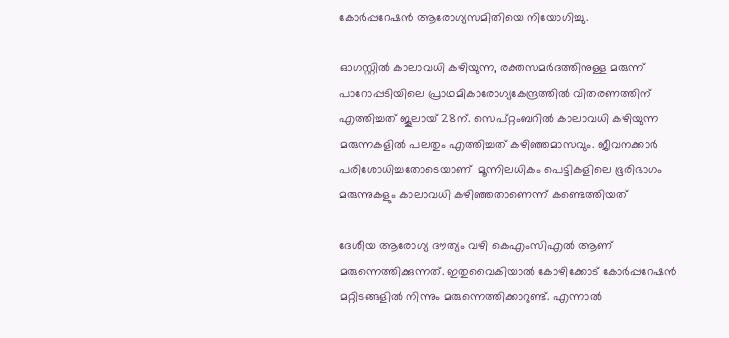കോര്‍പ്പറേഷന്‍ ആരോഗ്യസമിതിയെ നിയോഗിച്ചു.

ഓഗസ്റ്റില്‍ കാലാവധി കഴിയുന്ന, രക്തസമര്‍ദത്തിനുള്ള മരുന്ന് പാറോപ്പടിയിലെ പ്രാഥമികാരോഗ്യകേന്ദ്രത്തില്‍ വിതരണത്തിന് എത്തിച്ചത് ജൂലായ് 28ന്. സെപ്റ്റംബറില്‍ കാലാവധി കഴിയുന്ന മരുന്നകളില്‍ പലതും എത്തിച്ചത് കഴിഞ്ഞമാസവും. ജീവനക്കാര്‍ പരിശോധിച്ചതോടെയാണ്  മൂന്നിലധികം പെട്ടികളിലെ ഭൂരിഭാഗം മരുന്നുകളും കാലാവധി കഴിഞ്ഞതാണെന്ന് കണ്ടെത്തിയത്

ദേശീയ ആരോഗ്യ ദൗത്യം വഴി കെഎംസിഎല്‍ ആണ് മരുന്നെത്തിക്കുന്നത്. ഇതുവൈകിയാല്‍ കോഴിക്കോട് കോര്‍പ്പറേഷന്‍ മറ്റിടങ്ങളില്‍ നിന്നും മരുന്നെത്തിക്കാറുണ്ട്. എന്നാല്‍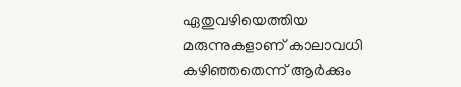ഏതുവഴിയെത്തിയ മരുന്നുകളാണ് കാലാവധി കഴിഞ്ഞതെന്ന് ആര്‍ക്കും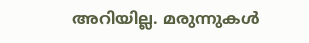അറിയില്ല. മരുന്നുകള്‍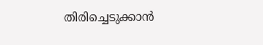തിരിച്ചെടുക്കാന്‍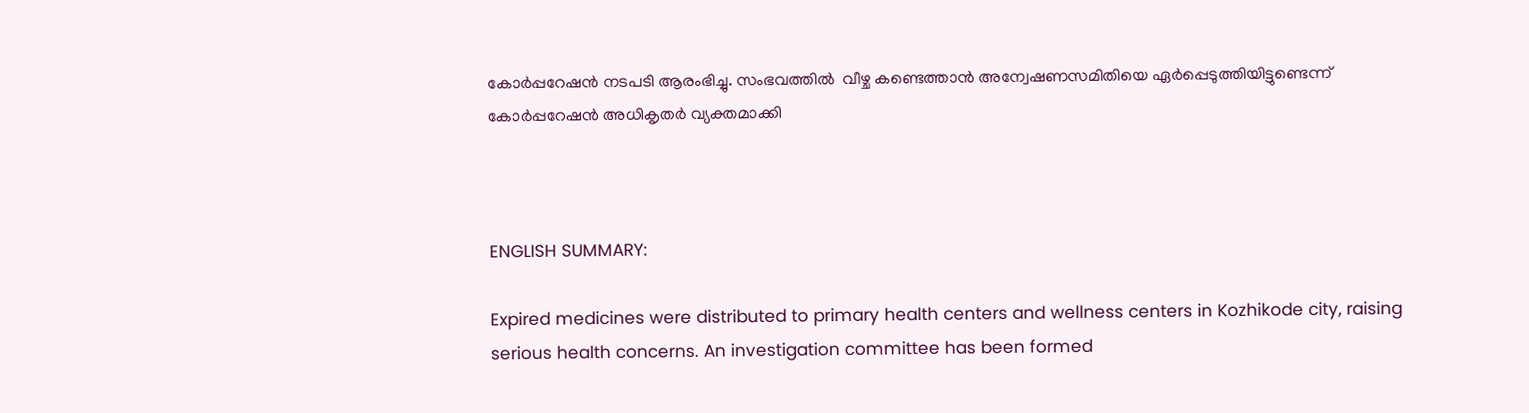കോര്‍പ്പറേഷന്‍ നടപടി ആരംഭിച്ചു. സംഭവത്തില്‍  വീഴ്ച കണ്ടെത്താന്‍ അന്വേഷണസമിതിയെ ഏര്‍പ്പെടുത്തിയിട്ടുണ്ടെന്ന് കോര്‍പ്പറേഷന്‍ അധികൃതര്‍ വ്യക്തമാക്കി



ENGLISH SUMMARY:

Expired medicines were distributed to primary health centers and wellness centers in Kozhikode city, raising serious health concerns. An investigation committee has been formed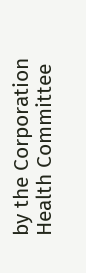by the Corporation Health Committee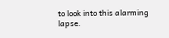to look into this alarming lapse.